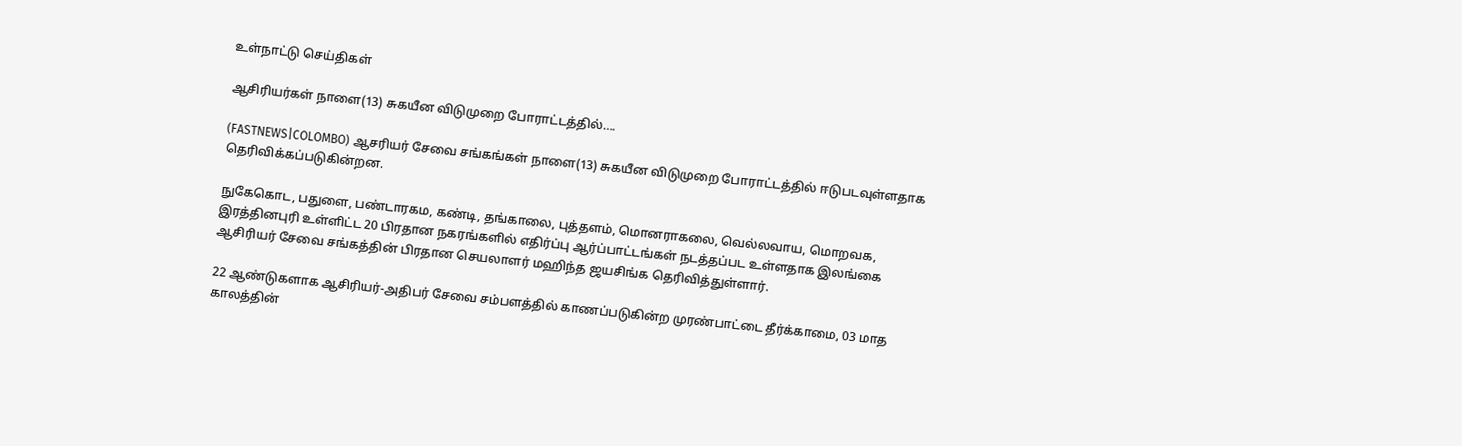உள்நாட்டு செய்திகள்

ஆசிரியர்கள் நாளை(13) சுகயீன விடுமுறை போராட்டத்தில்….

(FASTNEWS|COLOMBO) ஆசரியர் சேவை சங்கங்கள் நாளை(13) சுகயீன விடுமுறை போராட்டத்தில் ஈடுபடவுள்ளதாக தெரிவிக்கப்படுகின்றன.

நுகேகொட, பதுளை, பண்டாரகம, கண்டி, தங்காலை, புத்தளம், மொனராகலை, வெல்லவாய, மொறவக, இரத்தினபுரி உள்ளிட்ட 20 பிரதான நகரங்களில் எதிர்ப்பு ஆர்ப்பாட்டங்கள் நடத்தப்பட உள்ளதாக இலங்கை ஆசிரியர் சேவை சங்கத்தின் பிரதான செயலாளர் மஹிந்த ஜயசிங்க தெரிவித்துள்ளார்.

22 ஆண்டுகளாக ஆசிரியர்-அதிபர் சேவை சம்பளத்தில் காணப்படுகின்ற முரண்பாட்டை தீர்க்காமை, 03 மாத காலத்தின்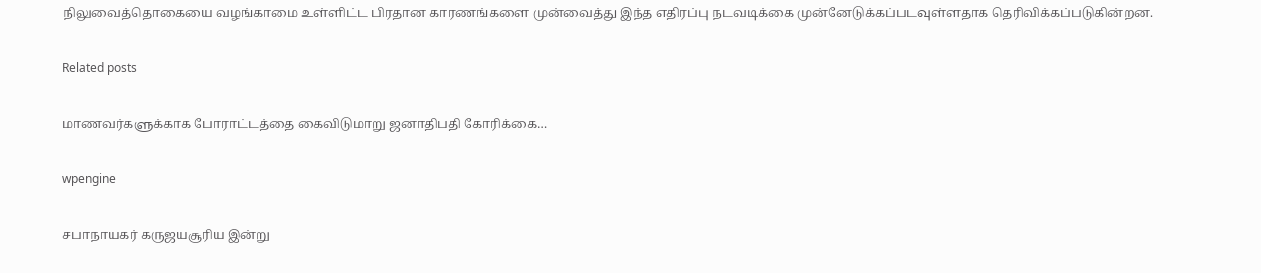நிலுவைத்தொகையை வழங்காமை உள்ளிட்ட பிரதான காரணங்களை முன்வைத்து இந்த எதிரப்பு நடவடிக்கை முன்னேடுக்கப்படவுள்ளதாக தெரிவிக்கப்படுகின்றன.

Related posts

மாணவர்களுக்காக போராட்டத்தை கைவிடுமாறு ஜனாதிபதி கோரிக்கை…

wpengine

சபாநாயகர் கருஜயசூரிய இன்று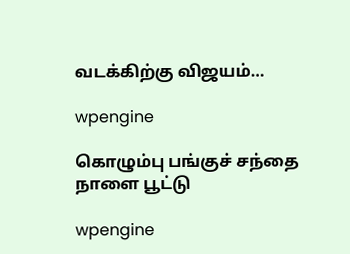வடக்கிற்கு விஜயம்…

wpengine

கொழும்பு பங்குச் சந்தை நாளை பூட்டு

wpengine